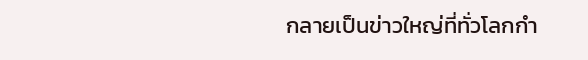กลายเป็นข่าวใหญ่ที่ทั่วโลกกำ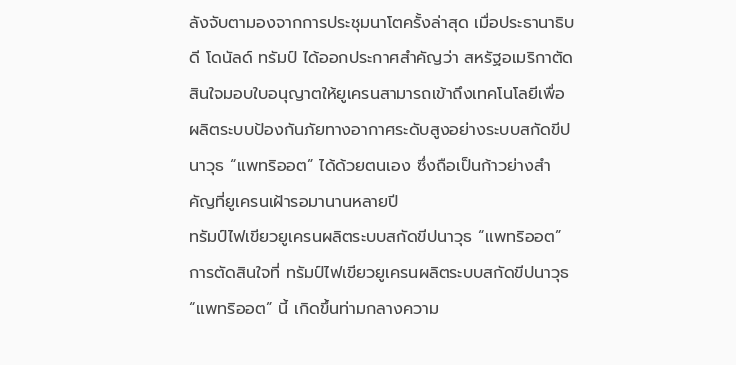ลังจับตามองจากการประชุมนาโตครั้งล่าสุด เมื่อประธานาธิบดี โดนัลด์ ทรัมป์ ได้ออกประกาศสำคัญว่า สหรัฐอเมริกาตัดสินใจมอบใบอนุญาตให้ยูเครนสามารถเข้าถึงเทคโนโลยีเพื่อผลิตระบบป้องกันภัยทางอากาศระดับสูงอย่างระบบสกัดขีปนาวุธ “แพทริออต” ได้ด้วยตนเอง ซึ่งถือเป็นก้าวย่างสำคัญที่ยูเครนเฝ้ารอมานานหลายปี
ทรัมป์ไฟเขียวยูเครนผลิตระบบสกัดขีปนาวุธ “แพทริออต”
การตัดสินใจที่ ทรัมป์ไฟเขียวยูเครนผลิตระบบสกัดขีปนาวุธ “แพทริออต” นี้ เกิดขึ้นท่ามกลางความ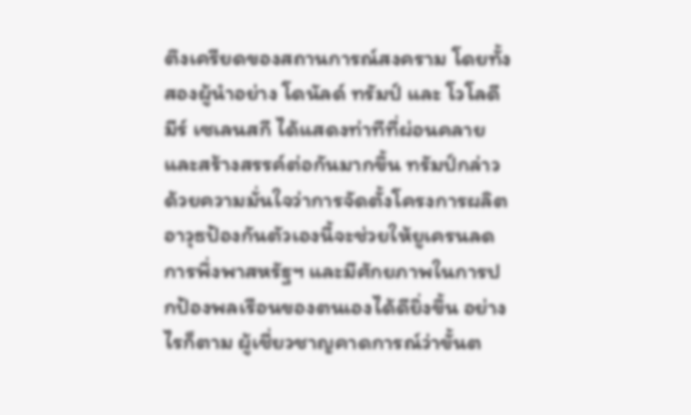ตึงเครียดของสถานการณ์สงคราม โดยทั้งสองผู้นำอย่าง โดนัลด์ ทรัมป์ และ โวโลดีมีร์ เซเลนสกี ได้แสดงท่าทีที่ผ่อนคลายและสร้างสรรค์ต่อกันมากขึ้น ทรัมป์กล่าวด้วยความมั่นใจว่าการจัดตั้งโครงการผลิตอาวุธป้องกันตัวเองนี้จะช่วยให้ยูเครนลดการพึ่งพาสหรัฐฯ และมีศักยภาพในการปกป้องพลเรือนของตนเองได้ดียิ่งขึ้น อย่างไรก็ตาม ผู้เชี่ยวชาญคาดการณ์ว่าขั้นต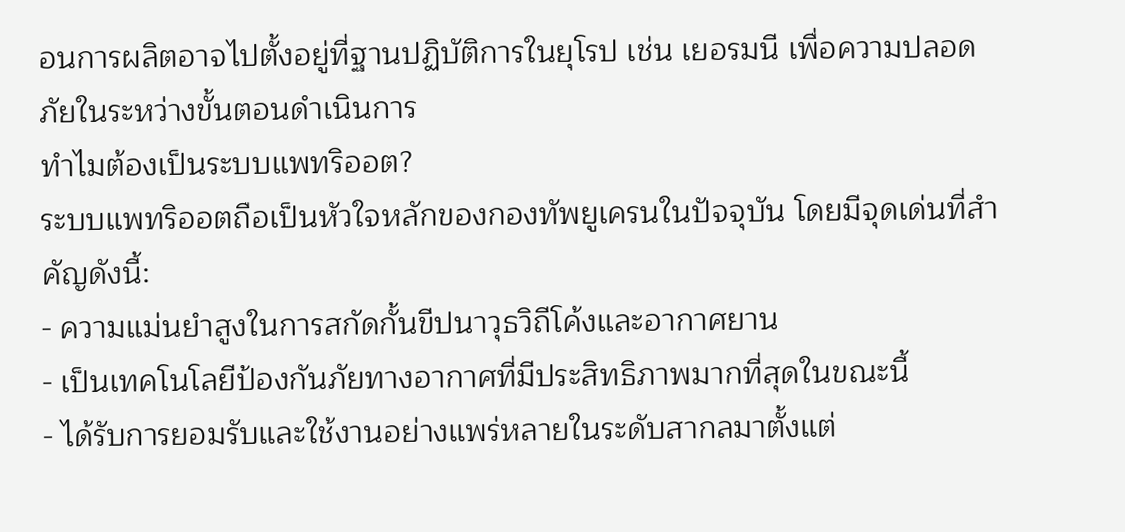อนการผลิตอาจไปตั้งอยู่ที่ฐานปฏิบัติการในยุโรป เช่น เยอรมนี เพื่อความปลอดภัยในระหว่างขั้นตอนดำเนินการ
ทำไมต้องเป็นระบบแพทริออต?
ระบบแพทริออตถือเป็นหัวใจหลักของกองทัพยูเครนในปัจจุบัน โดยมีจุดเด่นที่สำคัญดังนี้:
- ความแม่นยำสูงในการสกัดกั้นขีปนาวุธวิถีโค้งและอากาศยาน
- เป็นเทคโนโลยีป้องกันภัยทางอากาศที่มีประสิทธิภาพมากที่สุดในขณะนี้
- ได้รับการยอมรับและใช้งานอย่างแพร่หลายในระดับสากลมาตั้งแต่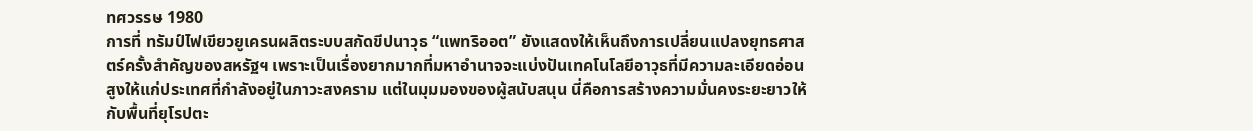ทศวรรษ 1980
การที่ ทรัมป์ไฟเขียวยูเครนผลิตระบบสกัดขีปนาวุธ “แพทริออต” ยังแสดงให้เห็นถึงการเปลี่ยนแปลงยุทธศาสตร์ครั้งสำคัญของสหรัฐฯ เพราะเป็นเรื่องยากมากที่มหาอำนาจจะแบ่งปันเทคโนโลยีอาวุธที่มีความละเอียดอ่อนสูงให้แก่ประเทศที่กำลังอยู่ในภาวะสงคราม แต่ในมุมมองของผู้สนับสนุน นี่คือการสร้างความมั่นคงระยะยาวให้กับพื้นที่ยุโรปตะ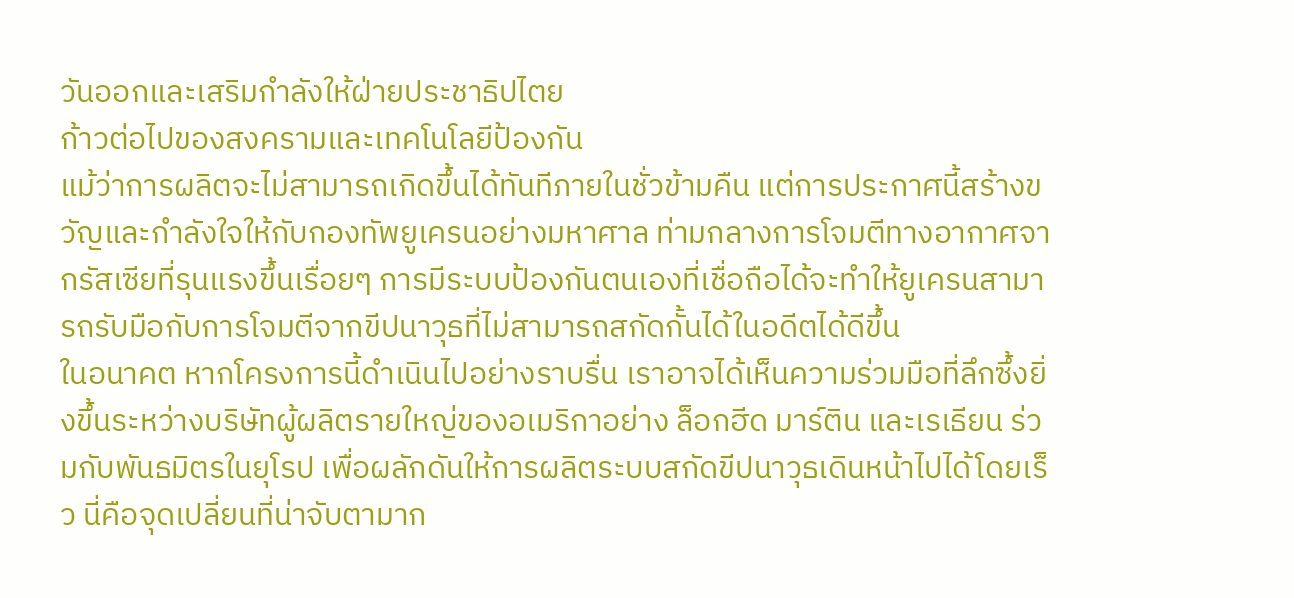วันออกและเสริมกำลังให้ฝ่ายประชาธิปไตย
ก้าวต่อไปของสงครามและเทคโนโลยีป้องกัน
แม้ว่าการผลิตจะไม่สามารถเกิดขึ้นได้ทันทีภายในชั่วข้ามคืน แต่การประกาศนี้สร้างขวัญและกำลังใจให้กับกองทัพยูเครนอย่างมหาศาล ท่ามกลางการโจมตีทางอากาศจากรัสเซียที่รุนแรงขึ้นเรื่อยๆ การมีระบบป้องกันตนเองที่เชื่อถือได้จะทำให้ยูเครนสามารถรับมือกับการโจมตีจากขีปนาวุธที่ไม่สามารถสกัดกั้นได้ในอดีตได้ดีขึ้น
ในอนาคต หากโครงการนี้ดำเนินไปอย่างราบรื่น เราอาจได้เห็นความร่วมมือที่ลึกซึ้งยิ่งขึ้นระหว่างบริษัทผู้ผลิตรายใหญ่ของอเมริกาอย่าง ล็อกฮีด มาร์ติน และเรเธียน ร่วมกับพันธมิตรในยุโรป เพื่อผลักดันให้การผลิตระบบสกัดขีปนาวุธเดินหน้าไปได้โดยเร็ว นี่คือจุดเปลี่ยนที่น่าจับตามาก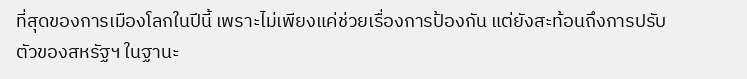ที่สุดของการเมืองโลกในปีนี้ เพราะไม่เพียงแค่ช่วยเรื่องการป้องกัน แต่ยังสะท้อนถึงการปรับตัวของสหรัฐฯ ในฐานะ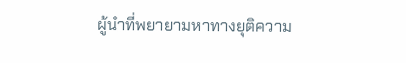ผู้นำที่พยายามหาทางยุติความ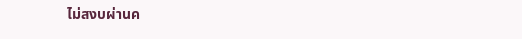ไม่สงบผ่านค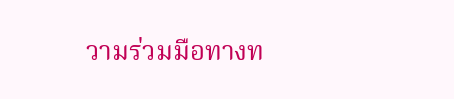วามร่วมมือทางท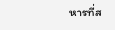หารที่ส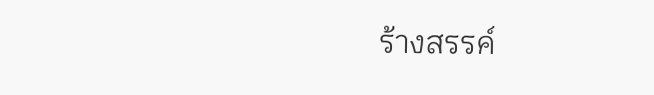ร้างสรรค์